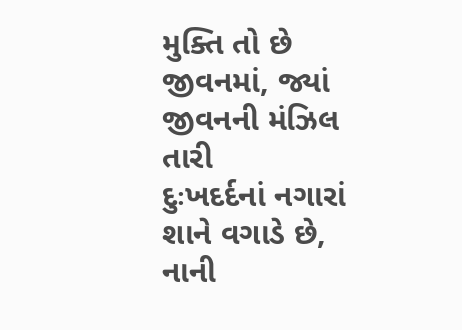મુક્તિ તો છે જીવનમાં, જ્યાં જીવનની મંઝિલ તારી
દુઃખદર્દનાં નગારાં શાને વગાડે છે, નાની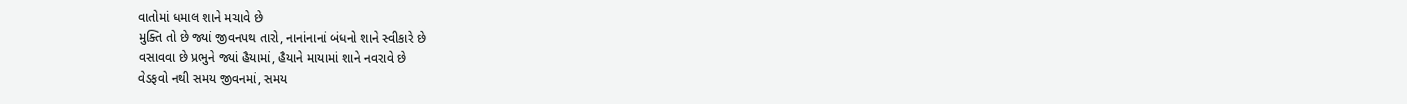વાતોમાં ધમાલ શાને મચાવે છે
મુક્તિ તો છે જ્યાં જીવનપથ તારો, નાનાંનાનાં બંધનો શાને સ્વીકારે છે
વસાવવા છે પ્રભુને જ્યાં હૈયામાં, હૈયાને માયામાં શાને નવરાવે છે
વેડફવો નથી સમય જીવનમાં, સમય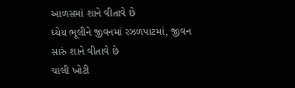આળસમાં શાને વીતાવે છે
ધ્યેય ભૂલીને જીવનમાં રઝળપાટમાં, જીવન સારું શાને વીતાવે છે
ચાલી ખોટી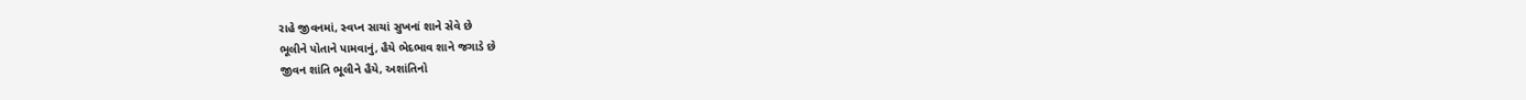રાહે જીવનમાં, સ્વપ્ન સાચાં સુખનાં શાને સેવે છે
ભૂલીને પોતાને પામવાનું, હૈયે ભેદભાવ શાને જગાડે છે
જીવન શાંતિ ભૂલીને હૈયે, અશાંતિનો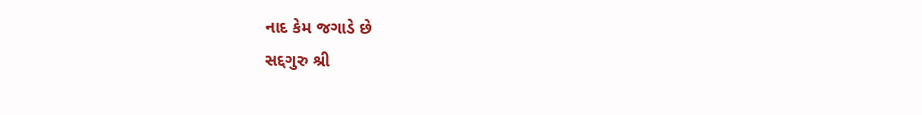નાદ કેમ જગાડે છે
સદ્દગુરુ શ્રી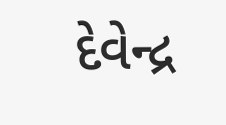દેવેન્દ્ર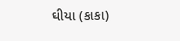ઘીયા (કાકા)